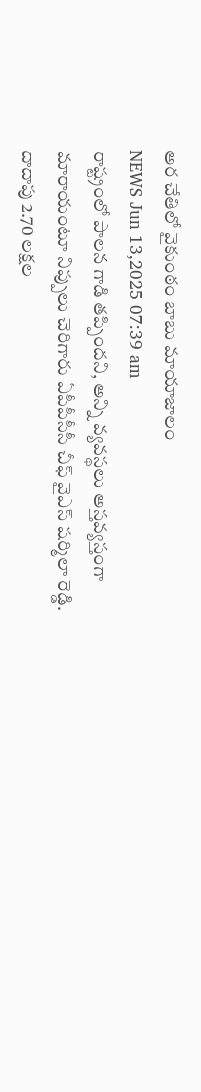అర చేతిలో వైకుంఠం బాబు మాయాజాలం
NEWS Jun 13,2025 07:39 am
రాష్ట్రంలో పాలన గాడి తప్పిందని, అన్ని వ్యవస్థలు అస్తవ్యస్తంగా మారాయంటూ నిప్పులు చెరిగారు ఏపీపీసీసీ చీఫ్ వైఎస్ షర్మిలా రెడ్డి. దాదాపు 2.70 లక్షల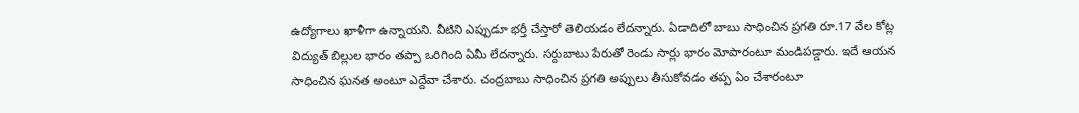ఉద్యోగాలు ఖాళీగా ఉన్నాయని. వీటిని ఎప్పుడూ భర్తీ చేస్తారో తెలియడం లేదన్నారు. ఏడాదిలో బాబు సాధించిన ప్రగతి రూ.17 వేల కోట్ల విద్యుత్ బిల్లుల భారం తప్పా ఒరిగింది ఏమీ లేదన్నారు. సర్దుబాటు పేరుతో రెండు సార్లు భారం మోపారంటూ మండిపడ్డారు. ఇదే ఆయన సాధించిన ఘనత అంటూ ఎద్దేవా చేశారు. చంద్రబాబు సాధించిన ప్రగతి అప్పులు తీసుకోవడం తప్ప ఏం చేశారంటూ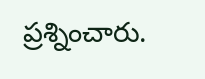ప్రశ్నించారు.